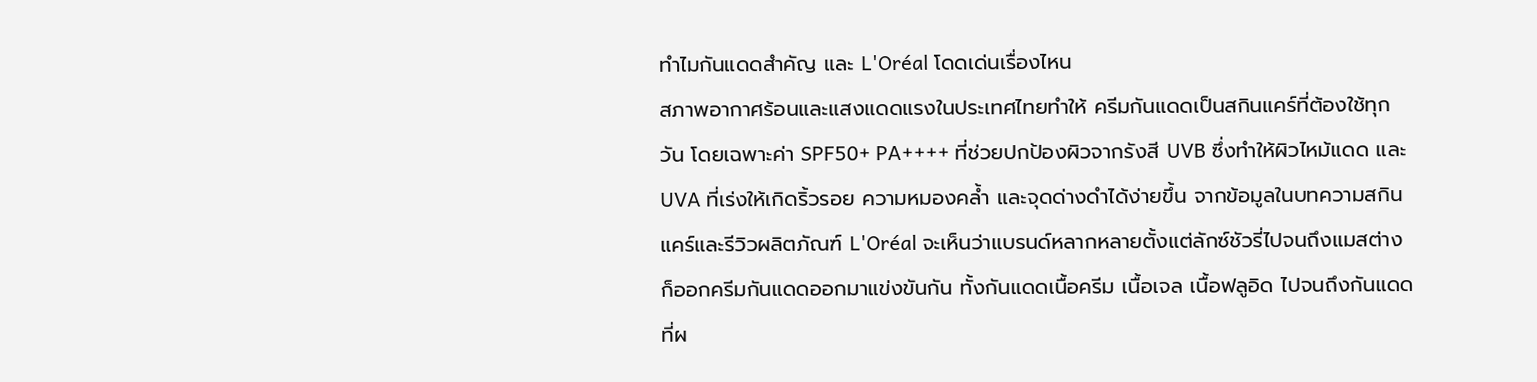ทำไมกันแดดสำคัญ และ L'Oréal โดดเด่นเรื่องไหน
สภาพอากาศร้อนและแสงแดดแรงในประเทศไทยทำให้ ครีมกันแดดเป็นสกินแคร์ที่ต้องใช้ทุกวัน โดยเฉพาะค่า SPF50+ PA++++ ที่ช่วยปกป้องผิวจากรังสี UVB ซึ่งทำให้ผิวไหม้แดด และ UVA ที่เร่งให้เกิดริ้วรอย ความหมองคล้ำ และจุดด่างดำได้ง่ายขึ้น จากข้อมูลในบทความสกินแคร์และรีวิวผลิตภัณฑ์ L'Oréal จะเห็นว่าแบรนด์หลากหลายตั้งแต่ลักซ์ชัวรี่ไปจนถึงแมสต่างก็ออกครีมกันแดดออกมาแข่งขันกัน ทั้งกันแดดเนื้อครีม เนื้อเจล เนื้อฟลูอิด ไปจนถึงกันแดดที่ผ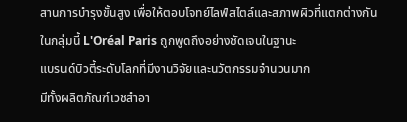สานการบำรุงขั้นสูง เพื่อให้ตอบโจทย์ไลฟ์สไตล์และสภาพผิวที่แตกต่างกัน
ในกลุ่มนี้ L'Oréal Paris ถูกพูดถึงอย่างชัดเจนในฐานะ
แบรนด์บิวตี้ระดับโลกที่มีงานวิจัยและนวัตกรรมจำนวนมาก
มีทั้งผลิตภัณฑ์เวชสำอา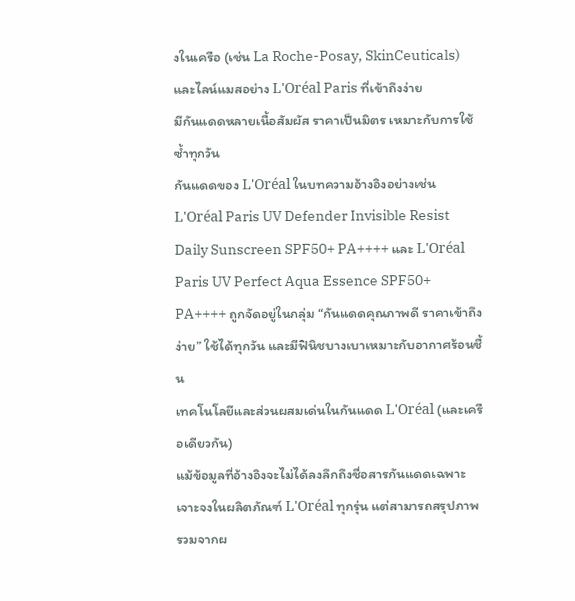งในเครือ (เช่น La Roche-Posay, SkinCeuticals) และไลน์แมสอย่าง L'Oréal Paris ที่เข้าถึงง่าย
มีกันแดดหลายเนื้อสัมผัส ราคาเป็นมิตร เหมาะกับการใช้ซ้ำทุกวัน
กันแดดของ L'Oréal ในบทความอ้างอิงอย่างเช่น L'Oréal Paris UV Defender Invisible Resist Daily Sunscreen SPF50+ PA++++ และ L'Oréal Paris UV Perfect Aqua Essence SPF50+ PA++++ ถูกจัดอยู่ในกลุ่ม “กันแดดคุณภาพดี ราคาเข้าถึงง่าย” ใช้ได้ทุกวัน และมีฟินิชบางเบาเหมาะกับอากาศร้อนชื้น
เทคโนโลยีและส่วนผสมเด่นในกันแดด L'Oréal (และเครือเดียวกัน)
แม้ข้อมูลที่อ้างอิงจะไม่ได้ลงลึกถึงชื่อสารกันแดดเฉพาะเจาะจงในผลิตภัณฑ์ L'Oréal ทุกรุ่น แต่สามารถสรุปภาพรวมจากผ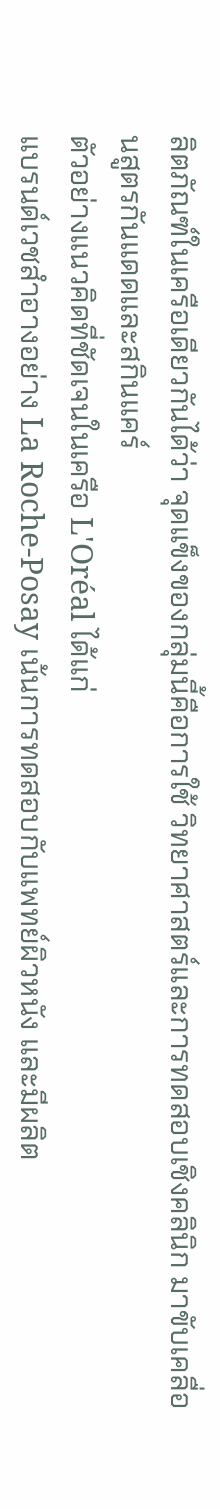ลิตภัณฑ์ในเครือเดียวกันได้ว่า จุดแข็งของกลุ่มนี้คือการใช้ วิทยาศาสตร์และการทดสอบเชิงคลินิก มาขับเคลื่อนสูตรกันแดดและสกินแคร์
ตัวอย่างแนวคิดที่ชัดเจนในเครือ L'Oréal ได้แก่
แบรนด์เวชสำอางอย่าง La Roche-Posay เน้นการทดสอบกับแพทย์ผิวหนัง และมีผลิต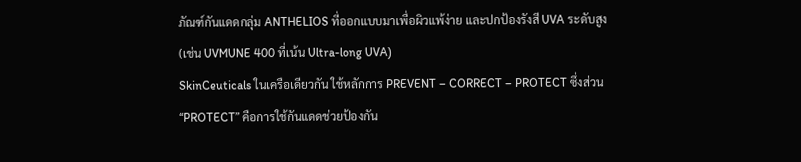ภัณฑ์กันแดดกลุ่ม ANTHELIOS ที่ออกแบบมาเพื่อผิวแพ้ง่าย และปกป้องรังสี UVA ระดับสูง (เช่น UVMUNE 400 ที่เน้น Ultra-long UVA)
SkinCeuticals ในเครือเดียวกัน ใช้หลักการ PREVENT – CORRECT – PROTECT ซึ่งส่วน “PROTECT” คือการใช้กันแดดช่วยป้องกัน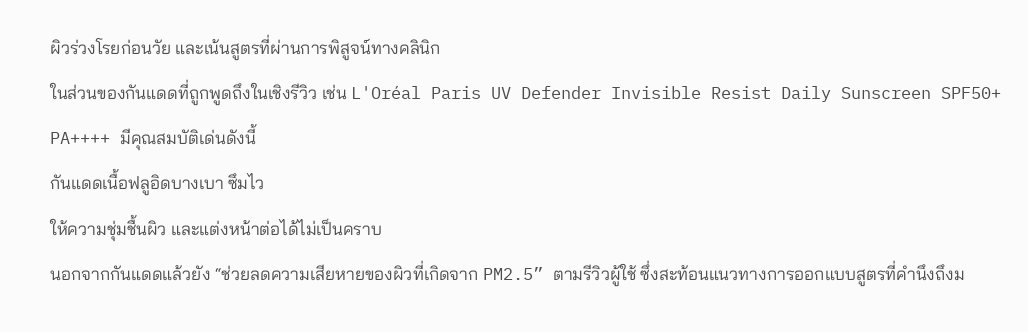ผิวร่วงโรยก่อนวัย และเน้นสูตรที่ผ่านการพิสูจน์ทางคลินิก
ในส่วนของกันแดดที่ถูกพูดถึงในเชิงรีวิว เช่น L'Oréal Paris UV Defender Invisible Resist Daily Sunscreen SPF50+ PA++++ มีคุณสมบัติเด่นดังนี้
กันแดดเนื้อฟลูอิดบางเบา ซึมไว
ให้ความชุ่มชื้นผิว และแต่งหน้าต่อได้ไม่เป็นคราบ
นอกจากกันแดดแล้วยัง “ช่วยลดความเสียหายของผิวที่เกิดจาก PM2.5” ตามรีวิวผู้ใช้ ซึ่งสะท้อนแนวทางการออกแบบสูตรที่คำนึงถึงม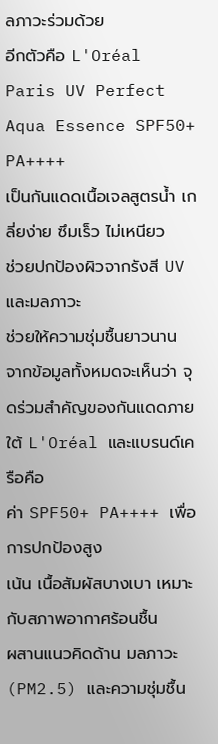ลภาวะร่วมด้วย
อีกตัวคือ L'Oréal Paris UV Perfect Aqua Essence SPF50+ PA++++
เป็นกันแดดเนื้อเจลสูตรน้ำ เกลี่ยง่าย ซึมเร็ว ไม่เหนียว
ช่วยปกป้องผิวจากรังสี UV และมลภาวะ
ช่วยให้ความชุ่มชื้นยาวนาน
จากข้อมูลทั้งหมดจะเห็นว่า จุดร่วมสำคัญของกันแดดภายใต้ L'Oréal และแบรนด์เครือคือ
ค่า SPF50+ PA++++ เพื่อการปกป้องสูง
เน้น เนื้อสัมผัสบางเบา เหมาะกับสภาพอากาศร้อนชื้น
ผสานแนวคิดด้าน มลภาวะ (PM2.5) และความชุ่มชื้น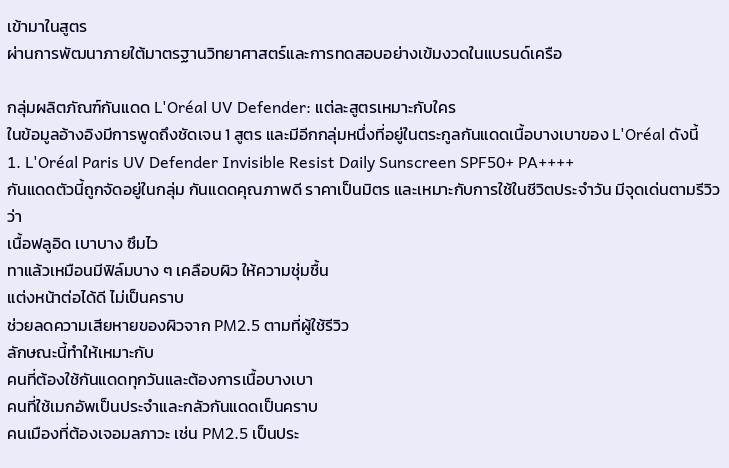เข้ามาในสูตร
ผ่านการพัฒนาภายใต้มาตรฐานวิทยาศาสตร์และการทดสอบอย่างเข้มงวดในแบรนด์เครือ

กลุ่มผลิตภัณฑ์กันแดด L'Oréal UV Defender: แต่ละสูตรเหมาะกับใคร
ในข้อมูลอ้างอิงมีการพูดถึงชัดเจน 1 สูตร และมีอีกกลุ่มหนึ่งที่อยู่ในตระกูลกันแดดเนื้อบางเบาของ L'Oréal ดังนี้
1. L'Oréal Paris UV Defender Invisible Resist Daily Sunscreen SPF50+ PA++++
กันแดดตัวนี้ถูกจัดอยู่ในกลุ่ม กันแดดคุณภาพดี ราคาเป็นมิตร และเหมาะกับการใช้ในชีวิตประจำวัน มีจุดเด่นตามรีวิวว่า
เนื้อฟลูอิด เบาบาง ซึมไว
ทาแล้วเหมือนมีฟิล์มบาง ๆ เคลือบผิว ให้ความชุ่มชื้น
แต่งหน้าต่อได้ดี ไม่เป็นคราบ
ช่วยลดความเสียหายของผิวจาก PM2.5 ตามที่ผู้ใช้รีวิว
ลักษณะนี้ทำให้เหมาะกับ
คนที่ต้องใช้กันแดดทุกวันและต้องการเนื้อบางเบา
คนที่ใช้เมกอัพเป็นประจำและกลัวกันแดดเป็นคราบ
คนเมืองที่ต้องเจอมลภาวะ เช่น PM2.5 เป็นประ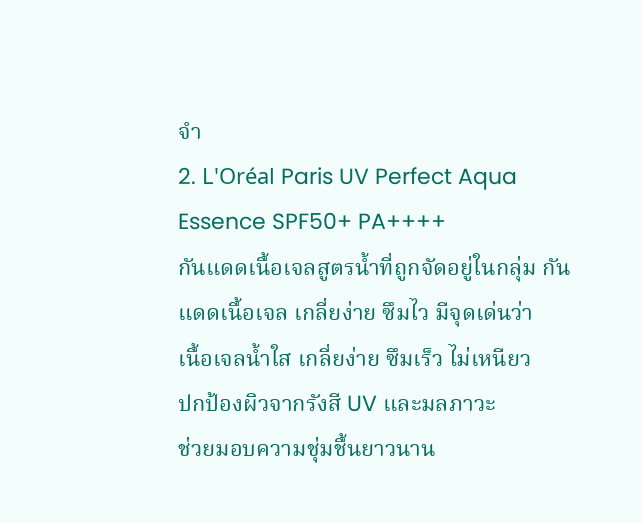จำ
2. L'Oréal Paris UV Perfect Aqua Essence SPF50+ PA++++
กันแดดเนื้อเจลสูตรน้ำที่ถูกจัดอยู่ในกลุ่ม กันแดดเนื้อเจล เกลี่ยง่าย ซึมไว มีจุดเด่นว่า
เนื้อเจลน้ำใส เกลี่ยง่าย ซึมเร็ว ไม่เหนียว
ปกป้องผิวจากรังสี UV และมลภาวะ
ช่วยมอบความชุ่มชื้นยาวนาน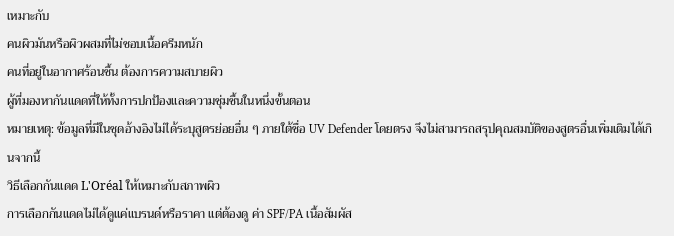เหมาะกับ
คนผิวมันหรือผิวผสมที่ไม่ชอบเนื้อครีมหนัก
คนที่อยู่ในอากาศร้อนชื้น ต้องการความสบายผิว
ผู้ที่มองหากันแดดที่ให้ทั้งการปกป้องและความชุ่มชื้นในหนึ่งขั้นตอน
หมายเหตุ: ข้อมูลที่มีในชุดอ้างอิงไม่ได้ระบุสูตรย่อยอื่น ๆ ภายใต้ชื่อ UV Defender โดยตรง จึงไม่สามารถสรุปคุณสมบัติของสูตรอื่นเพิ่มเติมได้เกินจากนี้
วิธีเลือกกันแดด L'Oréal ให้เหมาะกับสภาพผิว
การเลือกกันแดดไม่ได้ดูแค่แบรนด์หรือราคา แต่ต้องดู ค่า SPF/PA เนื้อสัมผัส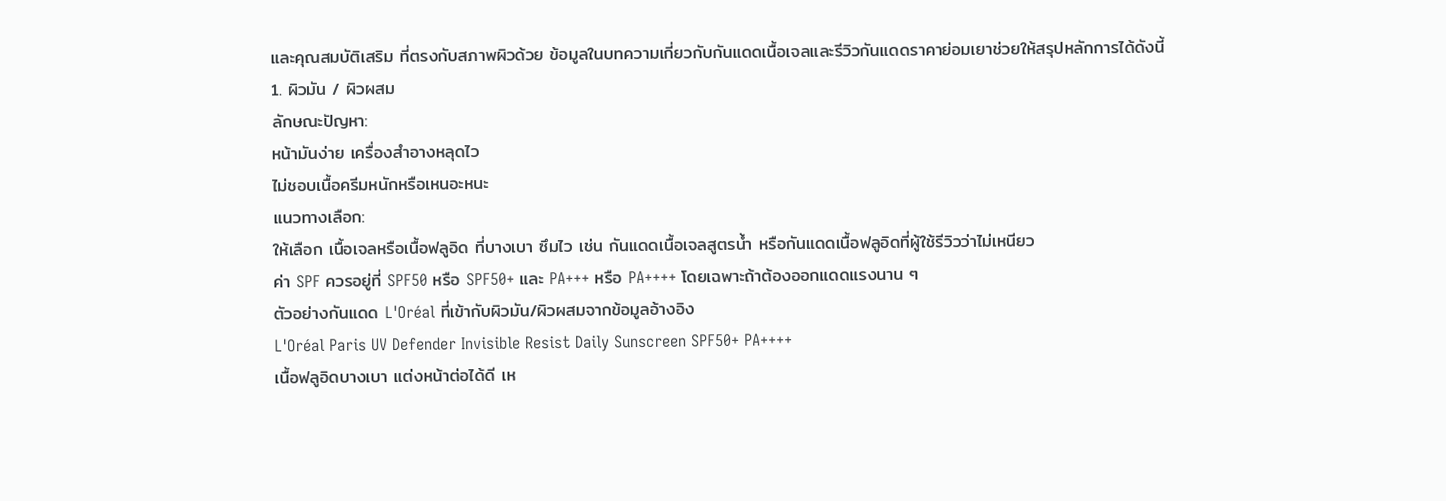และคุณสมบัติเสริม ที่ตรงกับสภาพผิวด้วย ข้อมูลในบทความเกี่ยวกับกันแดดเนื้อเจลและรีวิวกันแดดราคาย่อมเยาช่วยให้สรุปหลักการได้ดังนี้
1. ผิวมัน / ผิวผสม
ลักษณะปัญหา:
หน้ามันง่าย เครื่องสำอางหลุดไว
ไม่ชอบเนื้อครีมหนักหรือเหนอะหนะ
แนวทางเลือก:
ให้เลือก เนื้อเจลหรือเนื้อฟลูอิด ที่บางเบา ซึมไว เช่น กันแดดเนื้อเจลสูตรน้ำ หรือกันแดดเนื้อฟลูอิดที่ผู้ใช้รีวิวว่าไม่เหนียว
ค่า SPF ควรอยู่ที่ SPF50 หรือ SPF50+ และ PA+++ หรือ PA++++ โดยเฉพาะถ้าต้องออกแดดแรงนาน ๆ
ตัวอย่างกันแดด L'Oréal ที่เข้ากับผิวมัน/ผิวผสมจากข้อมูลอ้างอิง
L'Oréal Paris UV Defender Invisible Resist Daily Sunscreen SPF50+ PA++++
เนื้อฟลูอิดบางเบา แต่งหน้าต่อได้ดี เห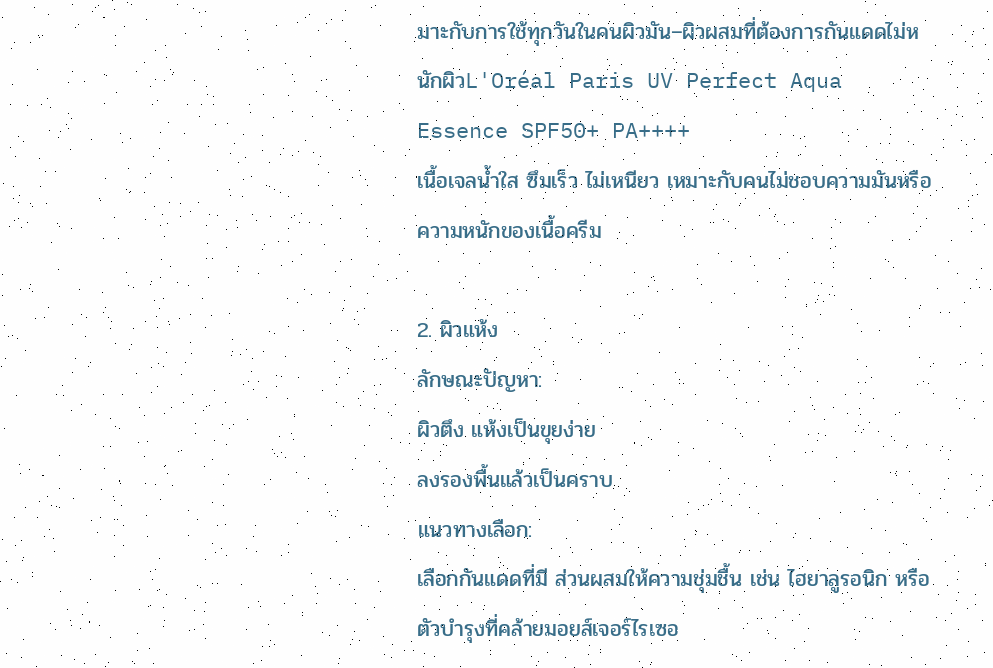มาะกับการใช้ทุกวันในคนผิวมัน–ผิวผสมที่ต้องการกันแดดไม่หนักผิวL'Oréal Paris UV Perfect Aqua Essence SPF50+ PA++++
เนื้อเจลน้ำใส ซึมเร็ว ไม่เหนียว เหมาะกับคนไม่ชอบความมันหรือความหนักของเนื้อครีม

2. ผิวแห้ง
ลักษณะปัญหา:
ผิวตึง แห้งเป็นขุยง่าย
ลงรองพื้นแล้วเป็นคราบ
แนวทางเลือก:
เลือกกันแดดที่มี ส่วนผสมให้ความชุ่มชื้น เช่น ไฮยาลูรอนิก หรือตัวบำรุงที่คล้ายมอยส์เจอร์ไรเซอ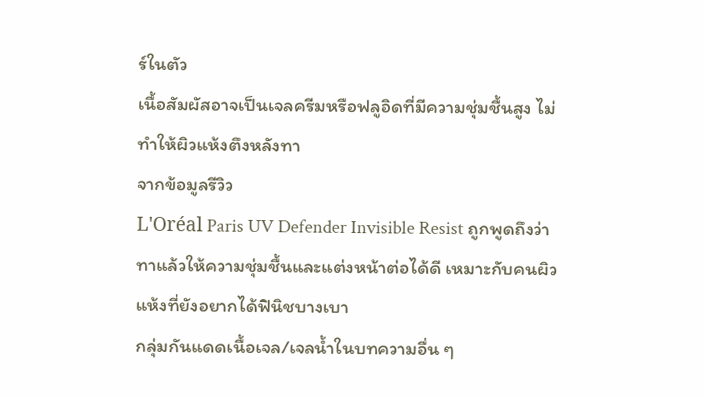ร์ในตัว
เนื้อสัมผัสอาจเป็นเจลครีมหรือฟลูอิดที่มีความชุ่มชื้นสูง ไม่ทำให้ผิวแห้งตึงหลังทา
จากข้อมูลรีวิว
L'Oréal Paris UV Defender Invisible Resist ถูกพูดถึงว่าทาแล้วให้ความชุ่มชื้นและแต่งหน้าต่อได้ดี เหมาะกับคนผิวแห้งที่ยังอยากได้ฟินิชบางเบา
กลุ่มกันแดดเนื้อเจล/เจลน้ำในบทความอื่น ๆ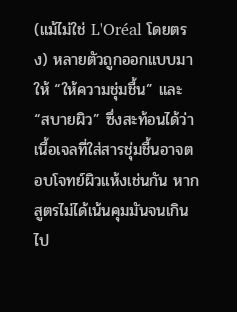(แม้ไม่ใช่ L'Oréal โดยตรง) หลายตัวถูกออกแบบมาให้ “ให้ความชุ่มชื้น” และ “สบายผิว” ซึ่งสะท้อนได้ว่าเนื้อเจลที่ใส่สารชุ่มชื้นอาจตอบโจทย์ผิวแห้งเช่นกัน หากสูตรไม่ได้เน้นคุมมันจนเกินไป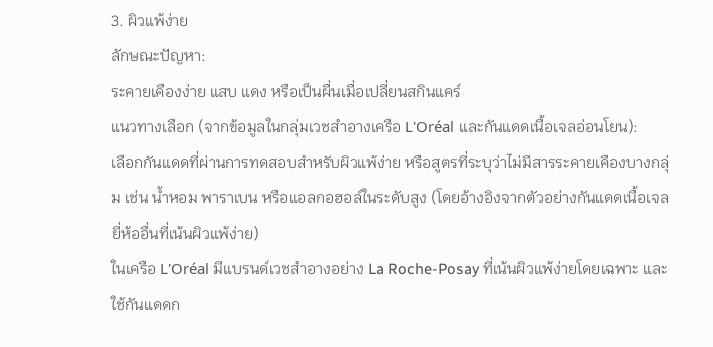3. ผิวแพ้ง่าย
ลักษณะปัญหา:
ระคายเคืองง่าย แสบ แดง หรือเป็นผื่นเมื่อเปลี่ยนสกินแคร์
แนวทางเลือก (จากข้อมูลในกลุ่มเวชสำอางเครือ L'Oréal และกันแดดเนื้อเจลอ่อนโยน):
เลือกกันแดดที่ผ่านการทดสอบสำหรับผิวแพ้ง่าย หรือสูตรที่ระบุว่าไม่มีสารระคายเคืองบางกลุ่ม เช่น น้ำหอม พาราเบน หรือแอลกอฮอล์ในระดับสูง (โดยอ้างอิงจากตัวอย่างกันแดดเนื้อเจลยี่ห้ออื่นที่เน้นผิวแพ้ง่าย)
ในเครือ L'Oréal มีแบรนด์เวชสำอางอย่าง La Roche-Posay ที่เน้นผิวแพ้ง่ายโดยเฉพาะ และใช้กันแดดก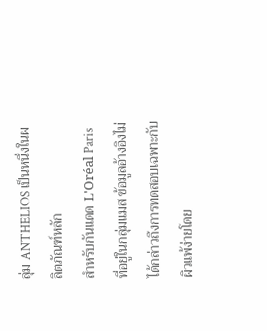ลุ่ม ANTHELIOS เป็นหนึ่งในผลิตภัณฑ์หลัก
สำหรับกันแดด L'Oréal Paris ที่อยู่ในกลุ่มแมส ข้อมูลอ้างอิงไม่ได้กล่าวถึงการทดสอบเฉพาะกับผิวแพ้ง่ายโดย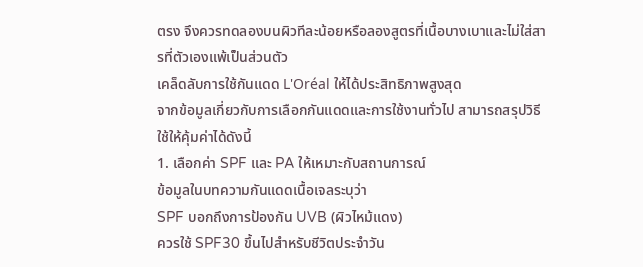ตรง จึงควรทดลองบนผิวทีละน้อยหรือลองสูตรที่เนื้อบางเบาและไม่ใส่สารที่ตัวเองแพ้เป็นส่วนตัว
เคล็ดลับการใช้กันแดด L'Oréal ให้ได้ประสิทธิภาพสูงสุด
จากข้อมูลเกี่ยวกับการเลือกกันแดดและการใช้งานทั่วไป สามารถสรุปวิธีใช้ให้คุ้มค่าได้ดังนี้
1. เลือกค่า SPF และ PA ให้เหมาะกับสถานการณ์
ข้อมูลในบทความกันแดดเนื้อเจลระบุว่า
SPF บอกถึงการป้องกัน UVB (ผิวไหม้แดง)
ควรใช้ SPF30 ขึ้นไปสำหรับชีวิตประจำวัน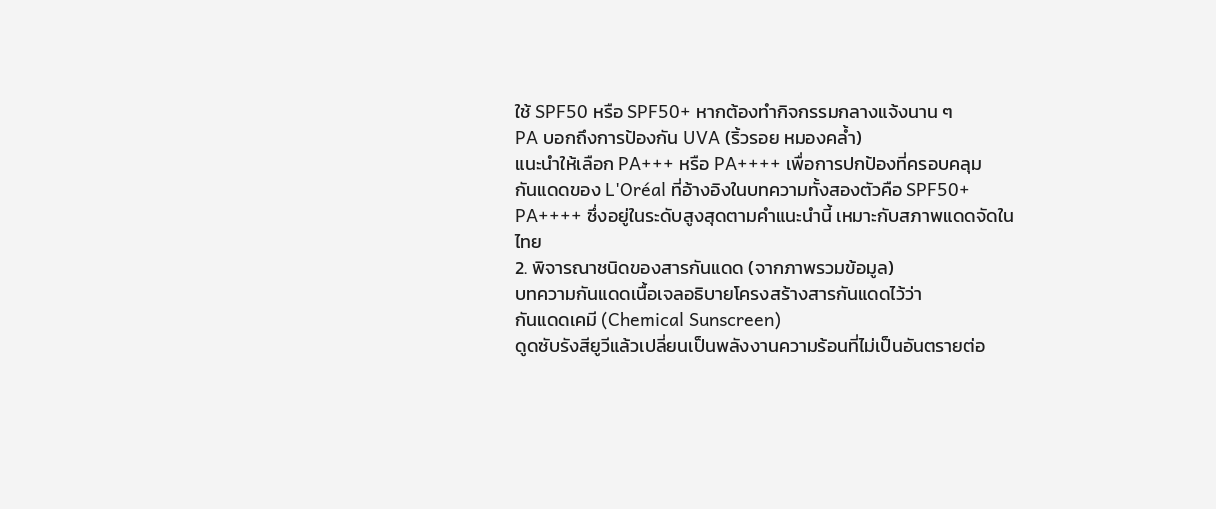ใช้ SPF50 หรือ SPF50+ หากต้องทำกิจกรรมกลางแจ้งนาน ๆ
PA บอกถึงการป้องกัน UVA (ริ้วรอย หมองคล้ำ)
แนะนำให้เลือก PA+++ หรือ PA++++ เพื่อการปกป้องที่ครอบคลุม
กันแดดของ L'Oréal ที่อ้างอิงในบทความทั้งสองตัวคือ SPF50+ PA++++ ซึ่งอยู่ในระดับสูงสุดตามคำแนะนำนี้ เหมาะกับสภาพแดดจัดในไทย
2. พิจารณาชนิดของสารกันแดด (จากภาพรวมข้อมูล)
บทความกันแดดเนื้อเจลอธิบายโครงสร้างสารกันแดดไว้ว่า
กันแดดเคมี (Chemical Sunscreen)
ดูดซับรังสียูวีแล้วเปลี่ยนเป็นพลังงานความร้อนที่ไม่เป็นอันตรายต่อ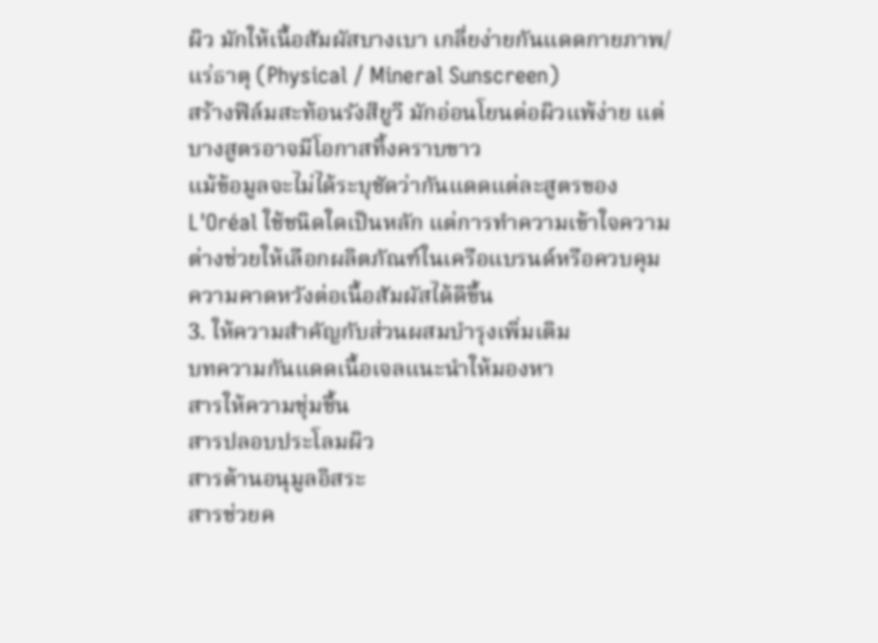ผิว มักให้เนื้อสัมผัสบางเบา เกลี่ยง่ายกันแดดกายภาพ/แร่ธาตุ (Physical / Mineral Sunscreen)
สร้างฟิล์มสะท้อนรังสียูวี มักอ่อนโยนต่อผิวแพ้ง่าย แต่บางสูตรอาจมีโอกาสทิ้งคราบขาว
แม้ข้อมูลจะไม่ได้ระบุชัดว่ากันแดดแต่ละสูตรของ L'Oréal ใช้ชนิดใดเป็นหลัก แต่การทำความเข้าใจความต่างช่วยให้เลือกผลิตภัณฑ์ในเครือแบรนด์หรือควบคุมความคาดหวังต่อเนื้อสัมผัสได้ดีขึ้น
3. ให้ความสำคัญกับส่วนผสมบำรุงเพิ่มเติม
บทความกันแดดเนื้อเจลแนะนำให้มองหา
สารให้ความชุ่มชื้น
สารปลอบประโลมผิว
สารต้านอนุมูลอิสระ
สารช่วยค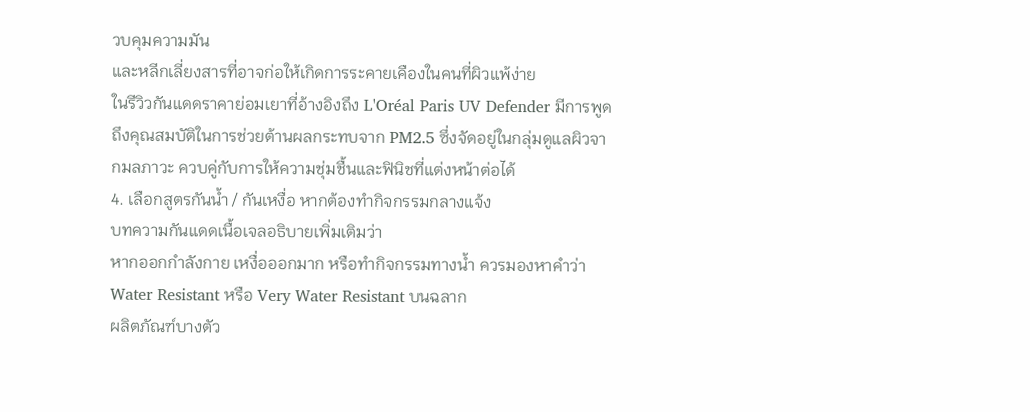วบคุมความมัน
และหลีกเลี่ยงสารที่อาจก่อให้เกิดการระคายเคืองในคนที่ผิวแพ้ง่าย
ในรีวิวกันแดดราคาย่อมเยาที่อ้างอิงถึง L'Oréal Paris UV Defender มีการพูดถึงคุณสมบัติในการช่วยต้านผลกระทบจาก PM2.5 ซึ่งจัดอยู่ในกลุ่มดูแลผิวจากมลภาวะ ควบคู่กับการให้ความชุ่มชื้นและฟินิชที่แต่งหน้าต่อได้
4. เลือกสูตรกันน้ำ / กันเหงื่อ หากต้องทำกิจกรรมกลางแจ้ง
บทความกันแดดเนื้อเจลอธิบายเพิ่มเติมว่า
หากออกกำลังกาย เหงื่อออกมาก หรือทำกิจกรรมทางน้ำ ควรมองหาคำว่า Water Resistant หรือ Very Water Resistant บนฉลาก
ผลิตภัณฑ์บางตัว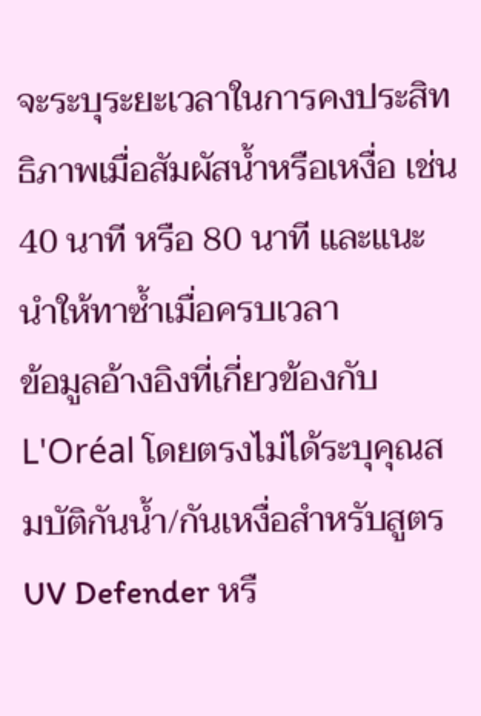จะระบุระยะเวลาในการคงประสิทธิภาพเมื่อสัมผัสน้ำหรือเหงื่อ เช่น 40 นาที หรือ 80 นาที และแนะนำให้ทาซ้ำเมื่อครบเวลา
ข้อมูลอ้างอิงที่เกี่ยวข้องกับ L'Oréal โดยตรงไม่ได้ระบุคุณสมบัติกันน้ำ/กันเหงื่อสำหรับสูตร UV Defender หรื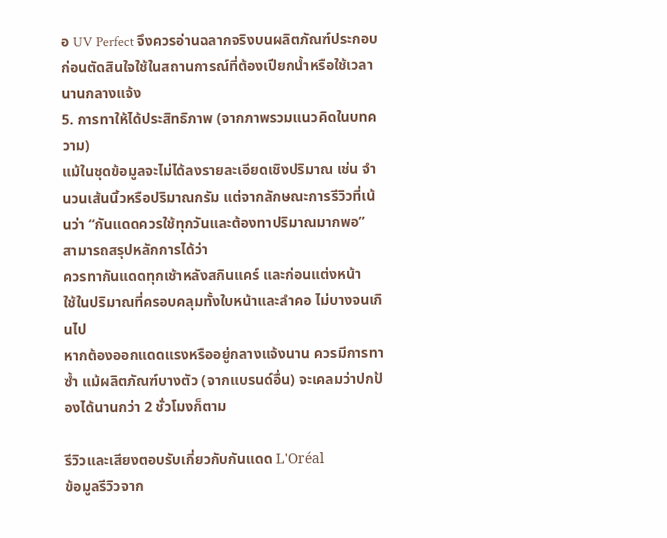อ UV Perfect จึงควรอ่านฉลากจริงบนผลิตภัณฑ์ประกอบก่อนตัดสินใจใช้ในสถานการณ์ที่ต้องเปียกน้ำหรือใช้เวลานานกลางแจ้ง
5. การทาให้ได้ประสิทธิภาพ (จากภาพรวมแนวคิดในบทความ)
แม้ในชุดข้อมูลจะไม่ได้ลงรายละเอียดเชิงปริมาณ เช่น จำนวนเส้นนิ้วหรือปริมาณกรัม แต่จากลักษณะการรีวิวที่เน้นว่า “กันแดดควรใช้ทุกวันและต้องทาปริมาณมากพอ” สามารถสรุปหลักการได้ว่า
ควรทากันแดดทุกเช้าหลังสกินแคร์ และก่อนแต่งหน้า
ใช้ในปริมาณที่ครอบคลุมทั้งใบหน้าและลำคอ ไม่บางจนเกินไป
หากต้องออกแดดแรงหรืออยู่กลางแจ้งนาน ควรมีการทาซ้ำ แม้ผลิตภัณฑ์บางตัว (จากแบรนด์อื่น) จะเคลมว่าปกป้องได้นานกว่า 2 ชั่วโมงก็ตาม

รีวิวและเสียงตอบรับเกี่ยวกับกันแดด L'Oréal
ข้อมูลรีวิวจาก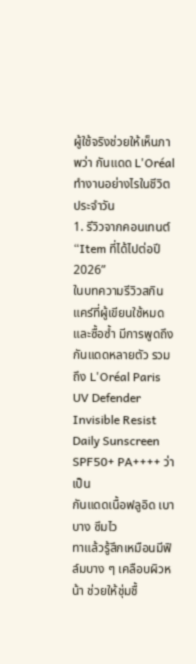ผู้ใช้จริงช่วยให้เห็นภาพว่า กันแดด L'Oréal ทำงานอย่างไรในชีวิตประจำวัน
1. รีวิวจากคอนเทนต์ “Item ที่ได้ไปต่อปี 2026”
ในบทความรีวิวสกินแคร์ที่ผู้เขียนใช้หมดและซื้อซ้ำ มีการพูดถึงกันแดดหลายตัว รวมถึง L'Oréal Paris UV Defender Invisible Resist Daily Sunscreen SPF50+ PA++++ ว่าเป็น
กันแดดเนื้อฟลูอิด เบาบาง ซึมไว
ทาแล้วรู้สึกเหมือนมีฟิล์มบาง ๆ เคลือบผิวหน้า ช่วยให้ชุ่มชื้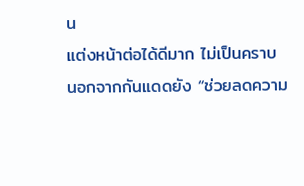น
แต่งหน้าต่อได้ดีมาก ไม่เป็นคราบ
นอกจากกันแดดยัง “ช่วยลดความ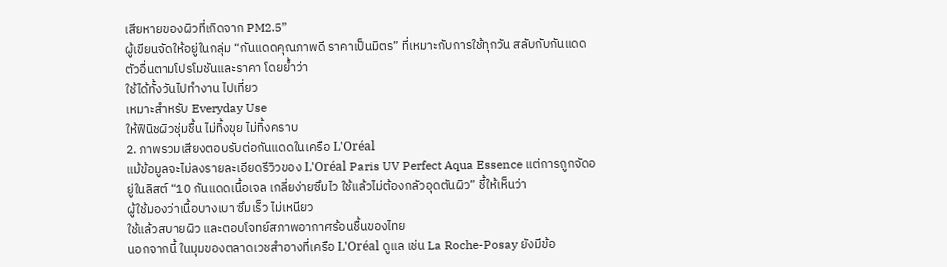เสียหายของผิวที่เกิดจาก PM2.5”
ผู้เขียนจัดให้อยู่ในกลุ่ม “กันแดดคุณภาพดี ราคาเป็นมิตร” ที่เหมาะกับการใช้ทุกวัน สลับกับกันแดดตัวอื่นตามโปรโมชันและราคา โดยย้ำว่า
ใช้ได้ทั้งวันไปทำงาน ไปเที่ยว
เหมาะสำหรับ Everyday Use
ให้ฟินิชผิวชุ่มชื้น ไม่ทิ้งขุย ไม่ทิ้งคราบ
2. ภาพรวมเสียงตอบรับต่อกันแดดในเครือ L'Oréal
แม้ข้อมูลจะไม่ลงรายละเอียดรีวิวของ L'Oréal Paris UV Perfect Aqua Essence แต่การถูกจัดอยู่ในลิสต์ “10 กันแดดเนื้อเจล เกลี่ยง่ายซึมไว ใช้แล้วไม่ต้องกลัวอุดตันผิว” ชี้ให้เห็นว่า
ผู้ใช้มองว่าเนื้อบางเบา ซึมเร็ว ไม่เหนียว
ใช้แล้วสบายผิว และตอบโจทย์สภาพอากาศร้อนชื้นของไทย
นอกจากนี้ ในมุมของตลาดเวชสำอางที่เครือ L'Oréal ดูแล เช่น La Roche-Posay ยังมีข้อ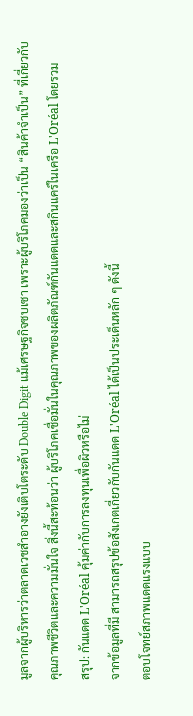มูลจากผู้บริหารว่าตลาดเวชสำอางยังเติบโตระดับ Double Digit แม้เศรษฐกิจซบเซา เพราะผู้บริโภคมองว่าเป็น “สินค้าจำเป็น” ที่เกี่ยวกับคุณภาพชีวิตและความมั่นใจ สิ่งนี้สะท้อนว่า ผู้บริโภคเชื่อมั่นในคุณภาพของผลิตภัณฑ์กันแดดและสกินแคร์ในเครือ L'Oréal โดยรวม
สรุป: กันแดด L'Oréal คุ้มค่ากับการลงทุนเพื่อผิวหรือไม่
จากข้อมูลที่มี สามารถสรุปข้อสังเกตเกี่ยวกับกันแดด L'Oréal ได้เป็นประเด็นหลัก ๆ ดังนี้
ตอบโจทย์สภาพแดดแรงแบบ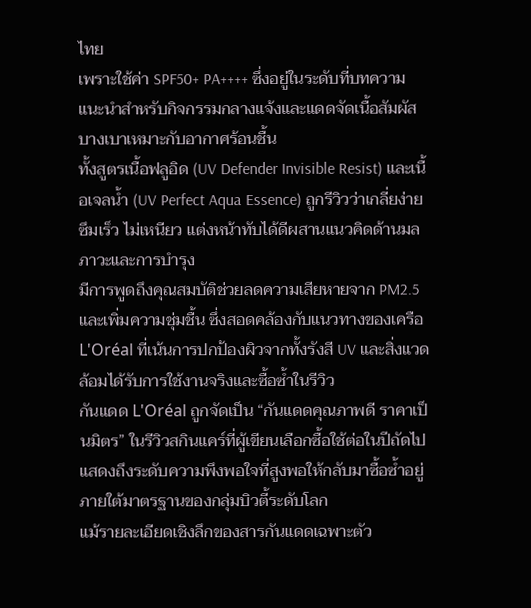ไทย
เพราะใช้ค่า SPF50+ PA++++ ซึ่งอยู่ในระดับที่บทความแนะนำสำหรับกิจกรรมกลางแจ้งและแดดจัดเนื้อสัมผัสบางเบาเหมาะกับอากาศร้อนชื้น
ทั้งสูตรเนื้อฟลูอิด (UV Defender Invisible Resist) และเนื้อเจลน้ำ (UV Perfect Aqua Essence) ถูกรีวิวว่าเกลี่ยง่าย ซึมเร็ว ไม่เหนียว แต่งหน้าทับได้ดีผสานแนวคิดด้านมลภาวะและการบำรุง
มีการพูดถึงคุณสมบัติช่วยลดความเสียหายจาก PM2.5 และเพิ่มความชุ่มชื้น ซึ่งสอดคล้องกับแนวทางของเครือ L'Oréal ที่เน้นการปกป้องผิวจากทั้งรังสี UV และสิ่งแวดล้อมได้รับการใช้งานจริงและซื้อซ้ำในรีวิว
กันแดด L'Oréal ถูกจัดเป็น “กันแดดคุณภาพดี ราคาเป็นมิตร” ในรีวิวสกินแคร์ที่ผู้เขียนเลือกซื้อใช้ต่อในปีถัดไป แสดงถึงระดับความพึงพอใจที่สูงพอให้กลับมาซื้อซ้ำอยู่ภายใต้มาตรฐานของกลุ่มบิวตี้ระดับโลก
แม้รายละเอียดเชิงลึกของสารกันแดดเฉพาะตัว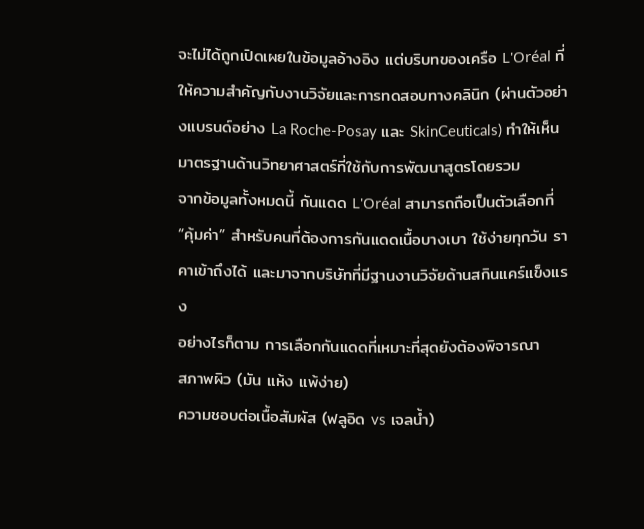จะไม่ได้ถูกเปิดเผยในข้อมูลอ้างอิง แต่บริบทของเครือ L'Oréal ที่ให้ความสำคัญกับงานวิจัยและการทดสอบทางคลินิก (ผ่านตัวอย่างแบรนด์อย่าง La Roche-Posay และ SkinCeuticals) ทำให้เห็นมาตรฐานด้านวิทยาศาสตร์ที่ใช้กับการพัฒนาสูตรโดยรวม
จากข้อมูลทั้งหมดนี้ กันแดด L'Oréal สามารถถือเป็นตัวเลือกที่ “คุ้มค่า” สำหรับคนที่ต้องการกันแดดเนื้อบางเบา ใช้ง่ายทุกวัน ราคาเข้าถึงได้ และมาจากบริษัทที่มีฐานงานวิจัยด้านสกินแคร์แข็งแรง
อย่างไรก็ตาม การเลือกกันแดดที่เหมาะที่สุดยังต้องพิจารณา
สภาพผิว (มัน แห้ง แพ้ง่าย)
ความชอบต่อเนื้อสัมผัส (ฟลูอิด vs เจลน้ำ)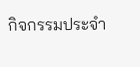กิจกรรมประจำ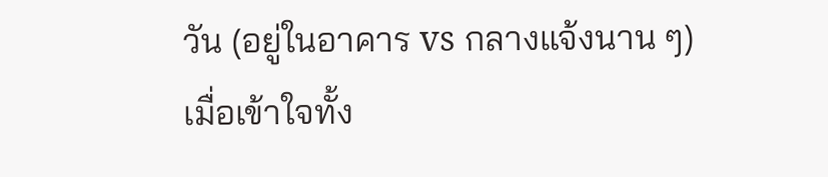วัน (อยู่ในอาคาร vs กลางแจ้งนาน ๆ)
เมื่อเข้าใจทั้ง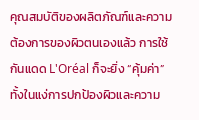คุณสมบัติของผลิตภัณฑ์และความต้องการของผิวตนเองแล้ว การใช้กันแดด L'Oréal ก็จะยิ่ง “คุ้มค่า” ทั้งในแง่การปกป้องผิวและความ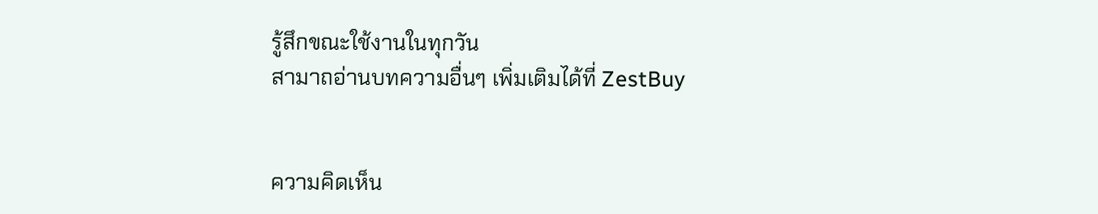รู้สึกขณะใช้งานในทุกวัน
สามาถอ่านบทความอื่นๆ เพิ่มเติมได้ที่ ZestBuy


ความคิดเห็น